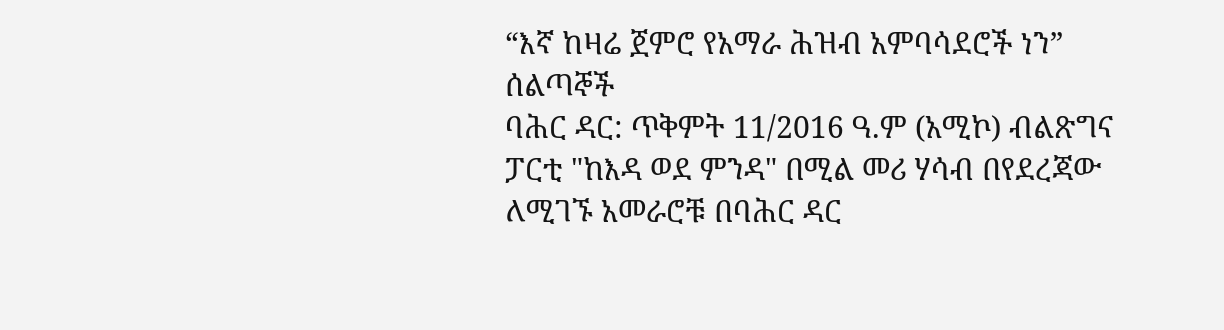“እኛ ከዛሬ ጀምሮ የአማራ ሕዝብ አምባሳደሮች ነን” ሰልጣኞች
ባሕር ዳር: ጥቅምት 11/2016 ዓ.ም (አሚኮ) ብልጽግና ፓርቲ "ከእዳ ወደ ምንዳ" በሚል መሪ ሃሳብ በየደረጃው ለሚገኙ አመራሮቹ በባሕር ዳር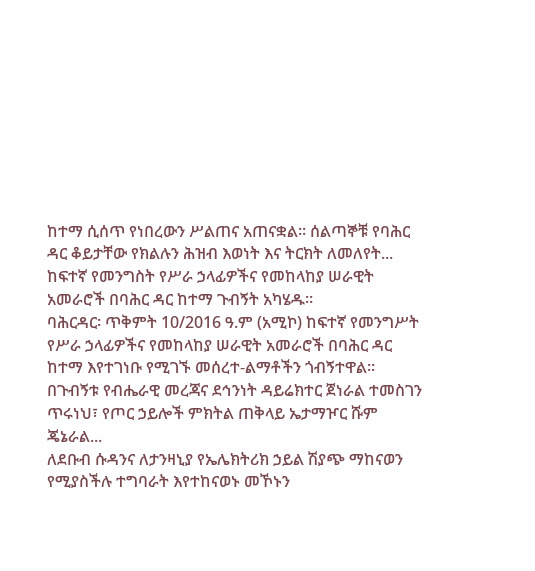ከተማ ሲሰጥ የነበረውን ሥልጠና አጠናቋል። ሰልጣኞቹ የባሕር ዳር ቆይታቸው የክልሉን ሕዝብ እወነት እና ትርክት ለመለየት...
ከፍተኛ የመንግስት የሥራ ኃላፊዎችና የመከላከያ ሠራዊት አመራሮች በባሕር ዳር ከተማ ጉብኝት አካሄዱ።
ባሕርዳር፡ ጥቅምት 10/2016 ዓ.ም (አሚኮ) ከፍተኛ የመንግሥት የሥራ ኃላፊዎችና የመከላከያ ሠራዊት አመራሮች በባሕር ዳር ከተማ እየተገነቡ የሚገኙ መሰረተ-ልማቶችን ጎብኝተዋል።
በጉብኝቱ የብሔራዊ መረጃና ደኅንነት ዳይሬክተር ጀነራል ተመስገን ጥሩነህ፣ የጦር ኃይሎች ምክትል ጠቅላይ ኤታማዦር ሹም ጄኔራል...
ለደቡብ ሱዳንና ለታንዛኒያ የኤሌክትሪክ ኃይል ሽያጭ ማከናወን የሚያስችሉ ተግባራት እየተከናወኑ መኾኑን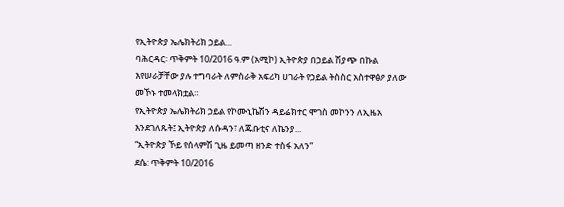የኢትዮጵያ ኤሌክትሪክ ኃይል...
ባሕርዳር፡ ጥቅምት 10/2016 ዓ.ም (አሚኮ) ኢትዮጵያ በኃይል ሽያጭ በኩል እየሠራቻቸው ያሉ ተግባራት ለምስራቅ አፍሪካ ሀገራት የኃይል ትስስር አስተዋፅዖ ያለው መኾኑ ተመላክቷል።
የኢትዮጵያ ኤሌክትሪክ ኃይል የኮሙኒኬሽን ዳይሬክተር ሞገስ መኮንን ለኢዜአ እንደገለጹት፤ ኢትዮጵያ ለሱዳን፣ ለጁቡቲና ለኬንያ...
“ኢትዮጵያ ኾይ የሰላምሽ ጊዜ ይመጣ ዘንድ ተስፋ አለን”
ደሴ: ጥቅምት 10/2016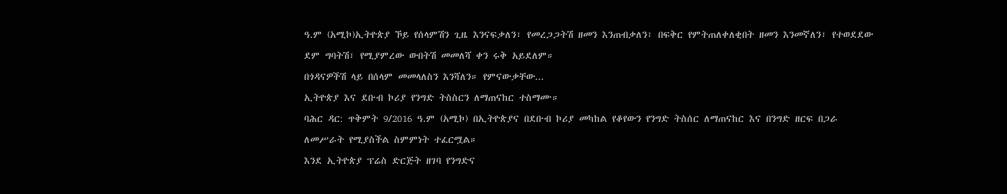ዓ.ም (አሚኮ)ኢትዮጵያ ኾይ የሰላምሽን ጊዜ እንናፍቃለን፣ የመረጋጋትሽ ዘመን እንጠብቃለን፣ በፍቅር የምትጠለቀለቂበት ዘመን እንመኛለን፣ የተወደደው ደም ግባትሽ፣ የሚያምረው ውበትሽ መመለሻ ቀን ሩቅ አይደለም።
በጎዳናዎችሽ ላይ በሰላም መመላለስን እንሻለን። የምናውቃቸው...
ኢትዮጵያ እና ደቡብ ኮሪያ የንግድ ትስስርን ለማጠናከር ተስማሙ።
ባሕር ዳር: ጥቅምት 9/2016 ዓ.ም (አሚኮ) በኢትዮጵያና በደቡብ ኮሪያ መካከል የቆየውን የንግድ ትስሰር ለማጠናከር እና በንግድ ዘርፍ በጋራ ለመሥራት የሚያስችል ስምምነት ተፈርሟል።
እንደ ኢትዮጵያ ፕሬስ ድርጅት ዘገባ የንግድና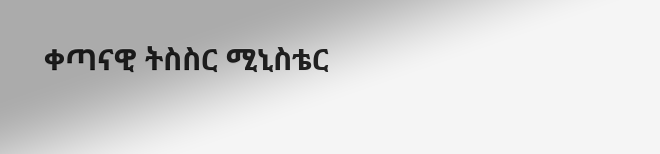ቀጣናዊ ትስስር ሚኒስቴር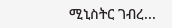ሚኒስትር ገብረ...